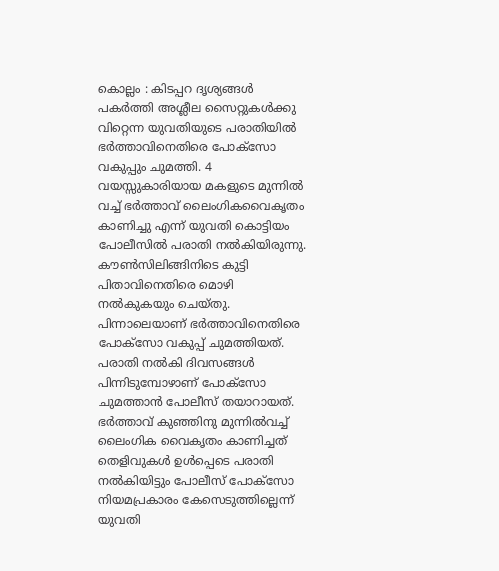കൊല്ലം : കിടപ്പറ ദൃശ്യങ്ങൾ പകർത്തി അശ്ലീല സൈറ്റുകൾക്കു വിറ്റെന്ന യുവതിയുടെ പരാതിയിൽ ഭർത്താവിനെതിരെ പോക്സോ വകുപ്പും ചുമത്തി. 4 വയസ്സുകാരിയായ മകളുടെ മുന്നിൽ വച്ച് ഭർത്താവ് ലൈംഗികവൈകൃതം കാണിച്ചു എന്ന് യുവതി കൊട്ടിയം പോലീസിൽ പരാതി നൽകിയിരുന്നു. കൗൺസിലിങ്ങിനിടെ കുട്ടി പിതാവിനെതിരെ മൊഴി നൽകുകയും ചെയ്തു. പിന്നാലെയാണ് ഭർത്താവിനെതിരെ പോക്സോ വകുപ്പ് ചുമത്തിയത്. പരാതി നൽകി ദിവസങ്ങൾ പിന്നിടുമ്പോഴാണ് പോക്സോ ചുമത്താൻ പോലീസ് തയാറായത്. ഭർത്താവ് കുഞ്ഞിനു മുന്നിൽവച്ച് ലൈംഗിക വൈകൃതം കാണിച്ചത് തെളിവുകൾ ഉൾപ്പെടെ പരാതി നൽകിയിട്ടും പോലീസ് പോക്സോ നിയമപ്രകാരം കേസെടുത്തില്ലെന്ന് യുവതി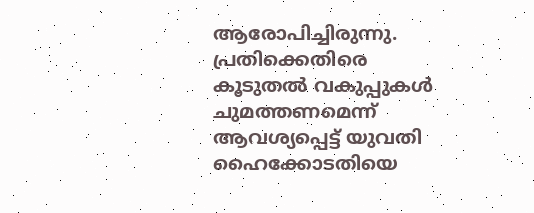ആരോപിച്ചിരുന്നു.
പ്രതിക്കെതിരെ കൂടുതൽ വകുപ്പുകൾ ചുമത്തണമെന്ന് ആവശ്യപ്പെട്ട് യുവതി ഹൈക്കോടതിയെ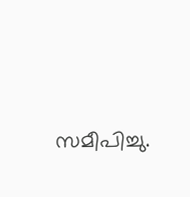സമീപിച്ചു.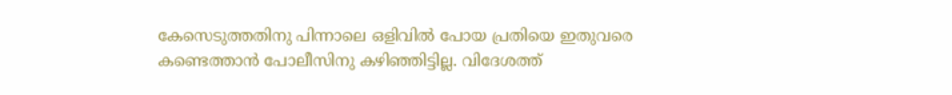കേസെടുത്തതിനു പിന്നാലെ ഒളിവിൽ പോയ പ്രതിയെ ഇതുവരെ കണ്ടെത്താൻ പോലീസിനു കഴിഞ്ഞിട്ടില്ല. വിദേശത്ത്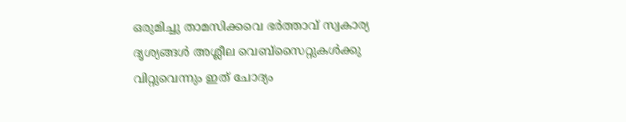ഒരുമിച്ചു താമസിക്കവെ ഭർത്താവ് സ്വകാര്യ ദൃശ്യങ്ങൾ അശ്ലീല വെബ്സൈറ്റുകൾക്കു വിറ്റുവെന്നും ഇത് ചോദ്യം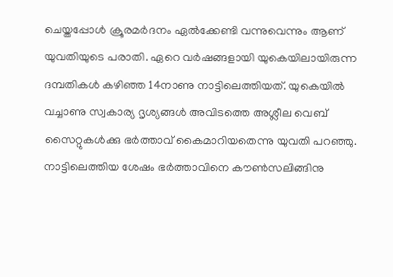ചെയ്തപ്പോൾ ക്രൂരമർദനം ഏൽക്കേണ്ടി വന്നുവെന്നും ആണ് യുവതിയുടെ പരാതി. ഏറെ വർഷങ്ങളായി യുകെയിലായിരുന്ന ദമ്പതികൾ കഴിഞ്ഞ 14നാണു നാട്ടിലെത്തിയത്. യുകെയിൽ വച്ചാണു സ്വകാര്യ ദൃശ്യങ്ങൾ അവിടത്തെ അശ്ലീല വെബ് സൈറ്റുകൾക്കു ഭർത്താവ് കൈമാറിയതെന്നു യുവതി പറഞ്ഞു. നാട്ടിലെത്തിയ ശേഷം ഭർത്താവിനെ കൗൺസലിങ്ങിനു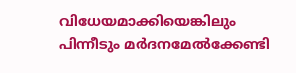വിധേയമാക്കിയെങ്കിലും പിന്നീടും മർദനമേൽക്കേണ്ടി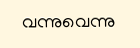വന്നുവെന്നു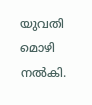യുവതി മൊഴി നൽകി.